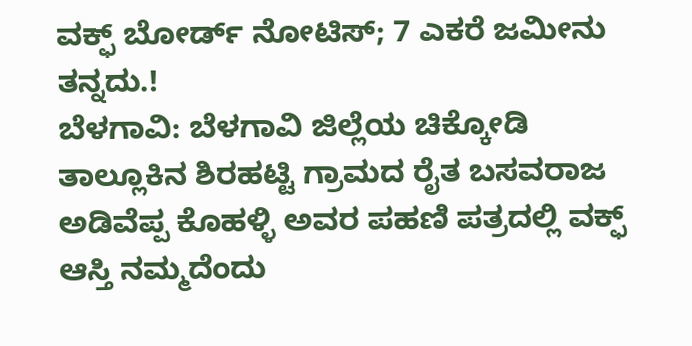ವಕ್ಫ್ ಬೋರ್ಡ್ ನೋಟಿಸ್; 7 ಎಕರೆ ಜಮೀನು ತನ್ನದು.!
ಬೆಳಗಾವಿ: ಬೆಳಗಾವಿ ಜಿಲ್ಲೆಯ ಚಿಕ್ಕೋಡಿ ತಾಲ್ಲೂಕಿನ ಶಿರಹಟ್ಟಿ ಗ್ರಾಮದ ರೈತ ಬಸವರಾಜ ಅಡಿವೆಪ್ಪ ಕೊಹಳ್ಳಿ ಅವರ ಪಹಣಿ ಪತ್ರದಲ್ಲಿ ವಕ್ಫ್ ಆಸ್ತಿ ನಮ್ಮದೆಂದು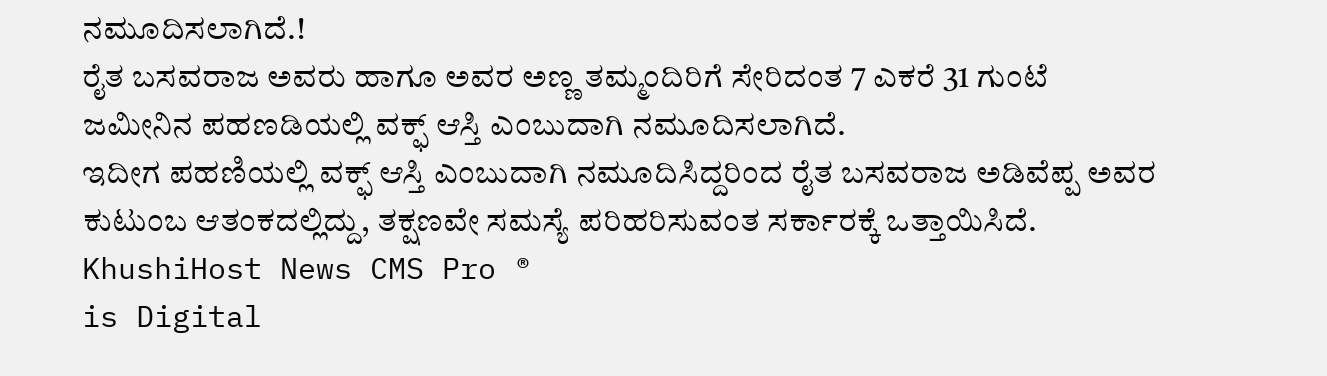ನಮೂದಿಸಲಾಗಿದೆ.!
ರೈತ ಬಸವರಾಜ ಅವರು ಹಾಗೂ ಅವರ ಅಣ್ಣ ತಮ್ಮಂದಿರಿಗೆ ಸೇರಿದಂತ 7 ಎಕರೆ 31 ಗುಂಟೆ ಜಮೀನಿನ ಪಹಣಡಿಯಲ್ಲಿ ವಕ್ಫ್ ಆಸ್ತಿ ಎಂಬುದಾಗಿ ನಮೂದಿಸಲಾಗಿದೆ.
ಇದೀಗ ಪಹಣಿಯಲ್ಲಿ ವಕ್ಫ್ ಆಸ್ತಿ ಎಂಬುದಾಗಿ ನಮೂದಿಸಿದ್ದರಿಂದ ರೈತ ಬಸವರಾಜ ಅಡಿವೆಪ್ಪ ಅವರ ಕುಟುಂಬ ಆತಂಕದಲ್ಲಿದ್ದು, ತಕ್ಷಣವೇ ಸಮಸ್ಯೆ ಪರಿಹರಿಸುವಂತ ಸರ್ಕಾರಕ್ಕೆ ಒತ್ತಾಯಿಸಿದೆ.
KhushiHost News CMS Pro ®
is Digital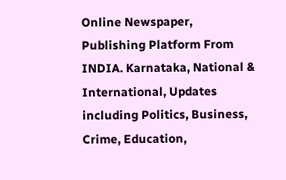Online Newspaper, Publishing Platform From INDIA. Karnataka, National & International, Updates including Politics, Business, Crime, Education,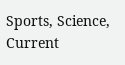Sports, Science, Current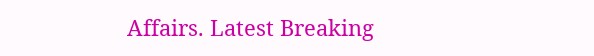Affairs. Latest Breaking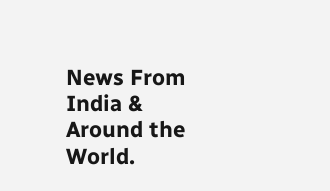News From India & Around the World.